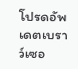โปรดอัพเดตเบราว์เซอ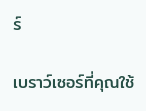ร์

เบราว์เซอร์ที่คุณใช้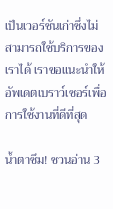เป็นเวอร์ชันเก่าซึ่งไม่สามารถใช้บริการของเราได้ เราขอแนะนำให้อัพเดตเบราว์เซอร์เพื่อการใช้งานที่ดีที่สุด

น้ำตาซึม! ชวนอ่าน 3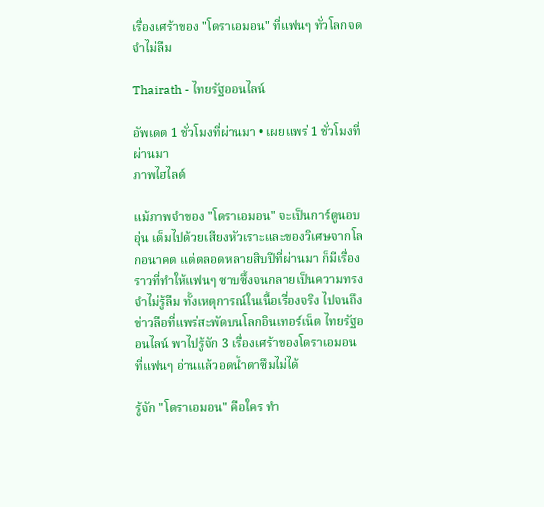เรื่องเศร้าของ "โดราเอมอน" ที่แฟนๆ ทั่วโลกจดจำไม่ลืม

Thairath - ไทยรัฐออนไลน์

อัพเดต 1 ชั่วโมงที่ผ่านมา • เผยแพร่ 1 ชั่วโมงที่ผ่านมา
ภาพไฮไลต์

แม้ภาพจำของ "โดราเอมอน" จะเป็นการ์ตูนอบอุ่น เต็มไปด้วยเสียงหัวเราะและของวิเศษจากโลกอนาคต แต่ตลอดหลายสิบปีที่ผ่านมา ก็มีเรื่องราวที่ทำให้แฟนๆ ซาบซึ้งจนกลายเป็นความทรงจำไม่รู้ลืม ทั้งเหตุการณ์ในเนื้อเรื่องจริง ไปจนถึงข่าวลือที่แพร่สะพัดบนโลกอินเทอร์เน็ต ไทยรัฐออนไลน์ พาไปรู้จัก 3 เรื่องเศร้าของโดราเอมอน ที่แฟนๆ อ่านแล้วอดน้ำตาซึมไม่ได้

รู้จัก "โดราเอมอน" คือใคร ทำ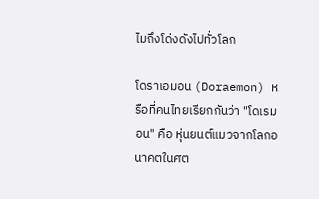ไมถึงโด่งดังไปทั่วโลก

โดราเอมอน (Doraemon) หรือที่คนไทยเรียกกันว่า "โดเรมอน" คือ หุ่นยนต์แมวจากโลกอนาคตในศต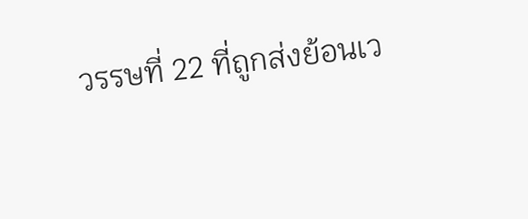วรรษที่ 22 ที่ถูกส่งย้อนเว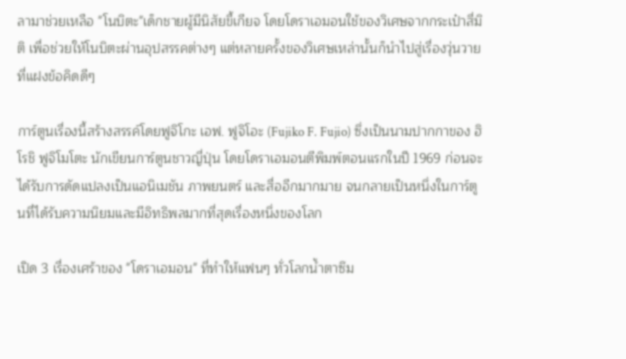ลามาช่วยเหลือ "โนบิตะ"เด็กชายผู้มีนิสัยขี้เกียจ โดยโดราเอมอนใช้ของวิเศษจากกระเป๋าสี่มิติ เพื่อช่วยให้โนบิตะผ่านอุปสรรคต่างๆ แต่หลายครั้งของวิเศษเหล่านั้นก็นำไปสู่เรื่องวุ่นวายที่แฝงข้อคิดดีๆ

การ์ตูนเรื่องนี้สร้างสรรค์โดยฟูจิโกะ เอฟ. ฟูจิโอะ (Fujiko F. Fujio) ซึ่งเป็นนามปากกาของ ฮิโรชิ ฟูจิโมโตะ นักเขียนการ์ตูนชาวญี่ปุ่น โดยโดราเอมอนตีพิมพ์ตอนแรกในปี 1969 ก่อนจะได้รับการดัดแปลงเป็นแอนิเมชัน ภาพยนตร์ และสื่ออีกมากมาย จนกลายเป็นหนึ่งในการ์ตูนที่ได้รับความนิยมและมีอิทธิพลมากที่สุดเรื่องหนึ่งของโลก

เปิด 3 เรื่องเศร้าของ "โดราเอมอน" ที่ทำให้แฟนๆ ทั่วโลกน้ำตาซึม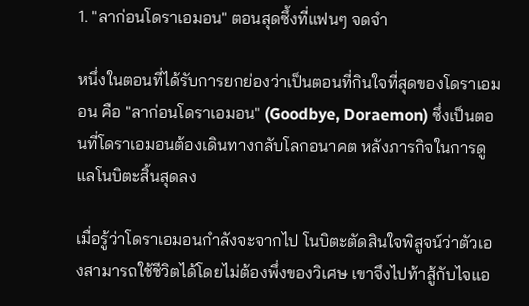1. "ลาก่อนโดราเอมอน" ตอนสุดซึ้งที่แฟนๆ จดจำ

หนึ่งในตอนที่ได้รับการยกย่องว่าเป็นตอนที่กินใจที่สุดของโดราเอมอน คือ "ลาก่อนโดราเอมอน" (Goodbye, Doraemon) ซึ่งเป็นตอนที่โดราเอมอนต้องเดินทางกลับโลกอนาคต หลังภารกิจในการดูแลโนบิตะสิ้นสุดลง

เมื่อรู้ว่าโดราเอมอนกำลังจะจากไป โนบิตะตัดสินใจพิสูจน์ว่าตัวเองสามารถใช้ชีวิตได้โดยไม่ต้องพึ่งของวิเศษ เขาจึงไปท้าสู้กับไจแอ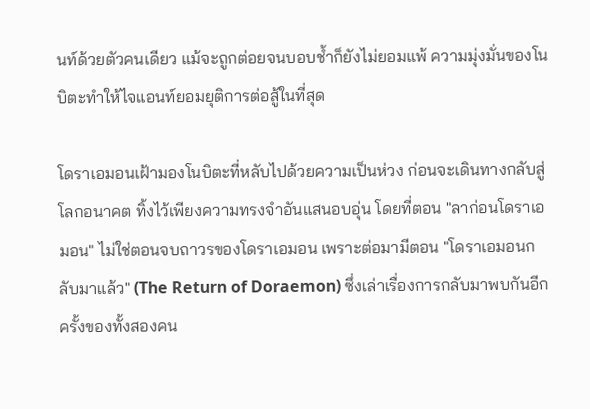นท์ด้วยตัวคนเดียว แม้จะถูกต่อยจนบอบช้ำก็ยังไม่ยอมแพ้ ความมุ่งมั่นของโนบิตะทำให้ไจแอนท์ยอมยุติการต่อสู้ในที่สุด

โดราเอมอนเฝ้ามองโนบิตะที่หลับไปด้วยความเป็นห่วง ก่อนจะเดินทางกลับสู่โลกอนาคต ทิ้งไว้เพียงความทรงจำอันแสนอบอุ่น โดยที่ตอน "ลาก่อนโดราเอมอน" ไม่ใช่ตอนจบถาวรของโดราเอมอน เพราะต่อมามีตอน "โดราเอมอนกลับมาแล้ว" (The Return of Doraemon) ซึ่งเล่าเรื่องการกลับมาพบกันอีกครั้งของทั้งสองคน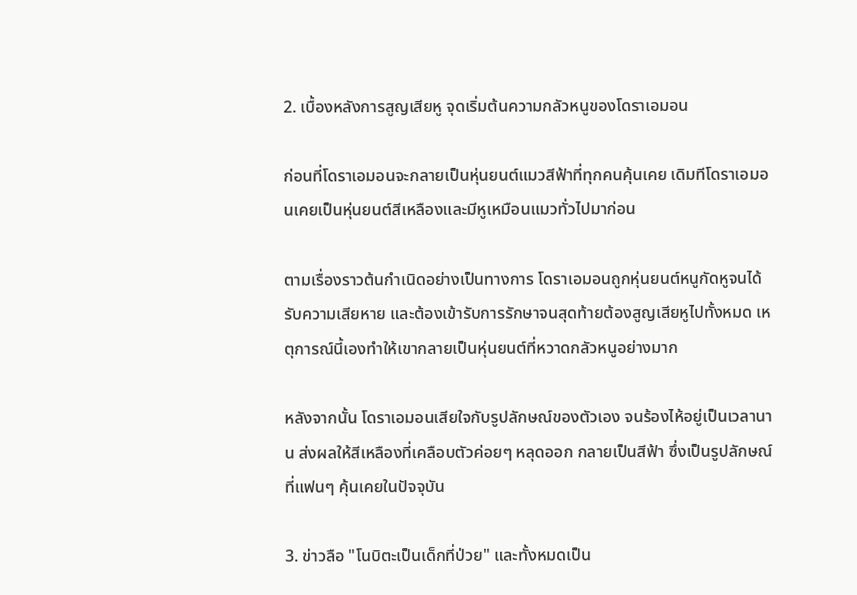2. เบื้องหลังการสูญเสียหู จุดเริ่มต้นความกลัวหนูของโดราเอมอน

ก่อนที่โดราเอมอนจะกลายเป็นหุ่นยนต์แมวสีฟ้าที่ทุกคนคุ้นเคย เดิมทีโดราเอมอนเคยเป็นหุ่นยนต์สีเหลืองและมีหูเหมือนแมวทั่วไปมาก่อน

ตามเรื่องราวต้นกำเนิดอย่างเป็นทางการ โดราเอมอนถูกหุ่นยนต์หนูกัดหูจนได้รับความเสียหาย และต้องเข้ารับการรักษาจนสุดท้ายต้องสูญเสียหูไปทั้งหมด เหตุการณ์นี้เองทำให้เขากลายเป็นหุ่นยนต์ที่หวาดกลัวหนูอย่างมาก

หลังจากนั้น โดราเอมอนเสียใจกับรูปลักษณ์ของตัวเอง จนร้องไห้อยู่เป็นเวลานาน ส่งผลให้สีเหลืองที่เคลือบตัวค่อยๆ หลุดออก กลายเป็นสีฟ้า ซึ่งเป็นรูปลักษณ์ที่แฟนๆ คุ้นเคยในปัจจุบัน

3. ข่าวลือ "โนบิตะเป็นเด็กที่ป่วย" และทั้งหมดเป็น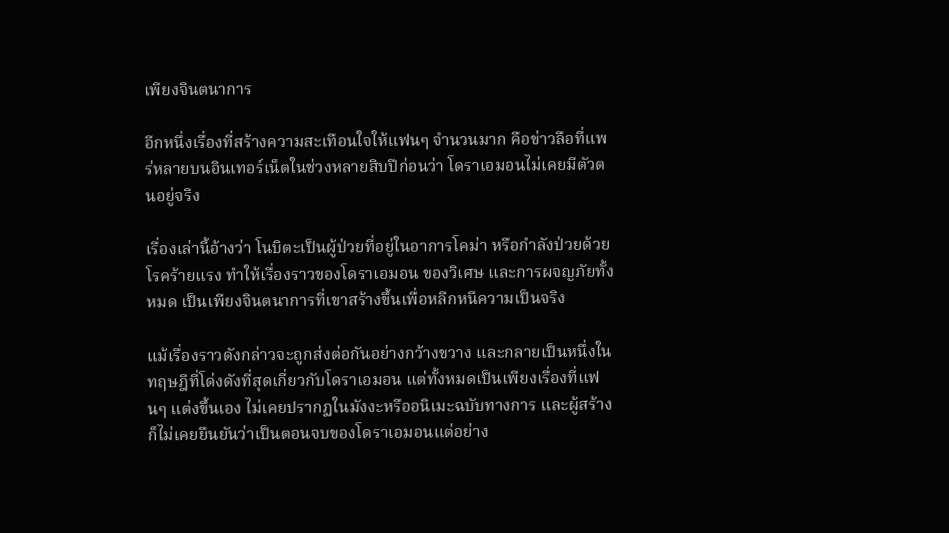เพียงจินตนาการ

อีกหนึ่งเรื่องที่สร้างความสะเทือนใจให้แฟนๆ จำนวนมาก คือข่าวลือที่แพร่หลายบนอินเทอร์เน็ตในช่วงหลายสิบปีก่อนว่า โดราเอมอนไม่เคยมีตัวตนอยู่จริง

เรื่องเล่านี้อ้างว่า โนบิตะเป็นผู้ป่วยที่อยู่ในอาการโคม่า หรือกำลังป่วยด้วยโรคร้ายแรง ทำให้เรื่องราวของโดราเอมอน ของวิเศษ และการผจญภัยทั้งหมด เป็นเพียงจินตนาการที่เขาสร้างขึ้นเพื่อหลีกหนีความเป็นจริง

แม้เรื่องราวดังกล่าวจะถูกส่งต่อกันอย่างกว้างขวาง และกลายเป็นหนึ่งในทฤษฎีที่โด่งดังที่สุดเกี่ยวกับโดราเอมอน แต่ทั้งหมดเป็นเพียงเรื่องที่แฟนๆ แต่งขึ้นเอง ไม่เคยปรากฏในมังงะหรืออนิเมะฉบับทางการ และผู้สร้างก็ไม่เคยยืนยันว่าเป็นตอนจบของโดราเอมอนแต่อย่าง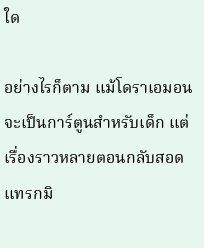ใด

อย่างไรก็ตาม แม้โดราเอมอนจะเป็นการ์ตูนสำหรับเด็ก แต่เรื่องราวหลายตอนกลับสอดแทรกมิ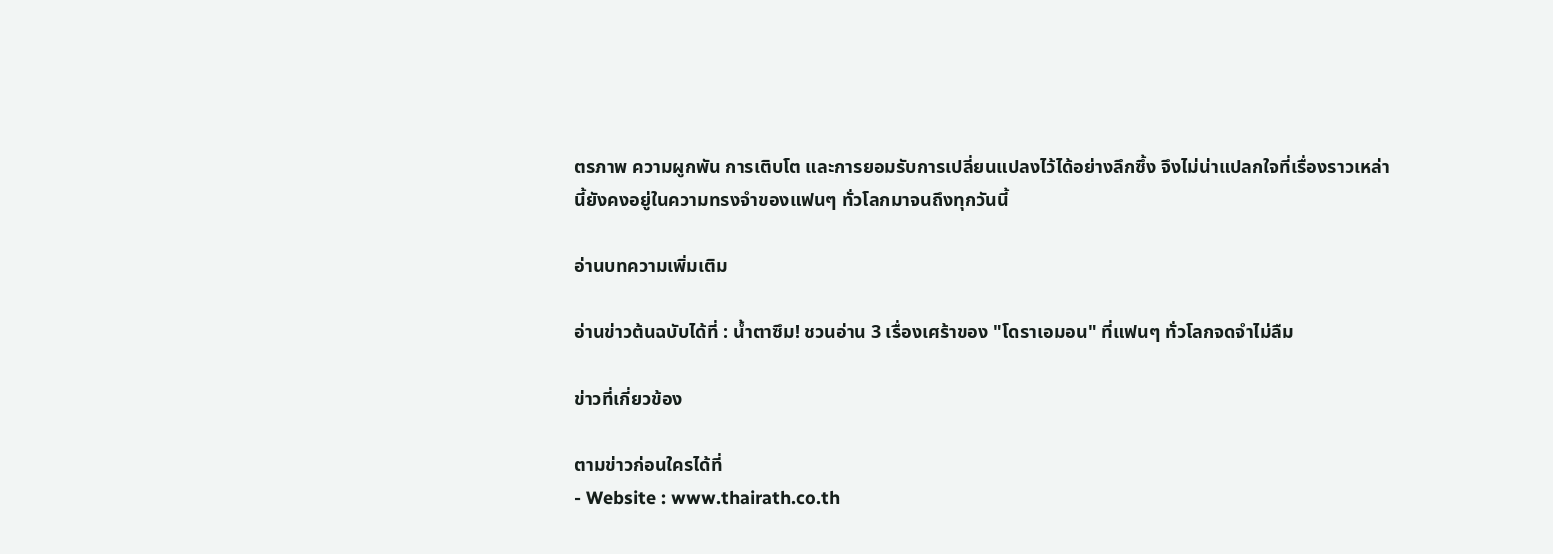ตรภาพ ความผูกพัน การเติบโต และการยอมรับการเปลี่ยนแปลงไว้ได้อย่างลึกซึ้ง จึงไม่น่าแปลกใจที่เรื่องราวเหล่านี้ยังคงอยู่ในความทรงจำของแฟนๆ ทั่วโลกมาจนถึงทุกวันนี้

อ่านบทความเพิ่มเติม

อ่านข่าวต้นฉบับได้ที่ : น้ำตาซึม! ชวนอ่าน 3 เรื่องเศร้าของ "โดราเอมอน" ที่แฟนๆ ทั่วโลกจดจำไม่ลืม

ข่าวที่เกี่ยวข้อง

ตามข่าวก่อนใครได้ที่
- Website : www.thairath.co.th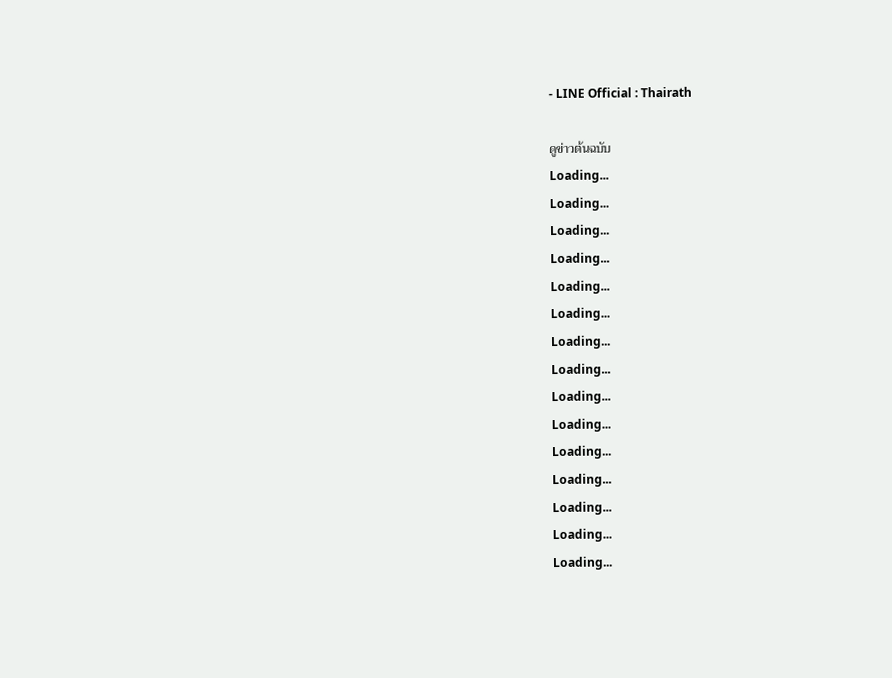- LINE Official : Thairath

ดูข่าวต้นฉบับ
Loading...
Loading...
Loading...
Loading...
Loading...
Loading...
Loading...
Loading...
Loading...
Loading...
Loading...
Loading...
Loading...
Loading...
Loading...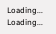Loading...
Loading...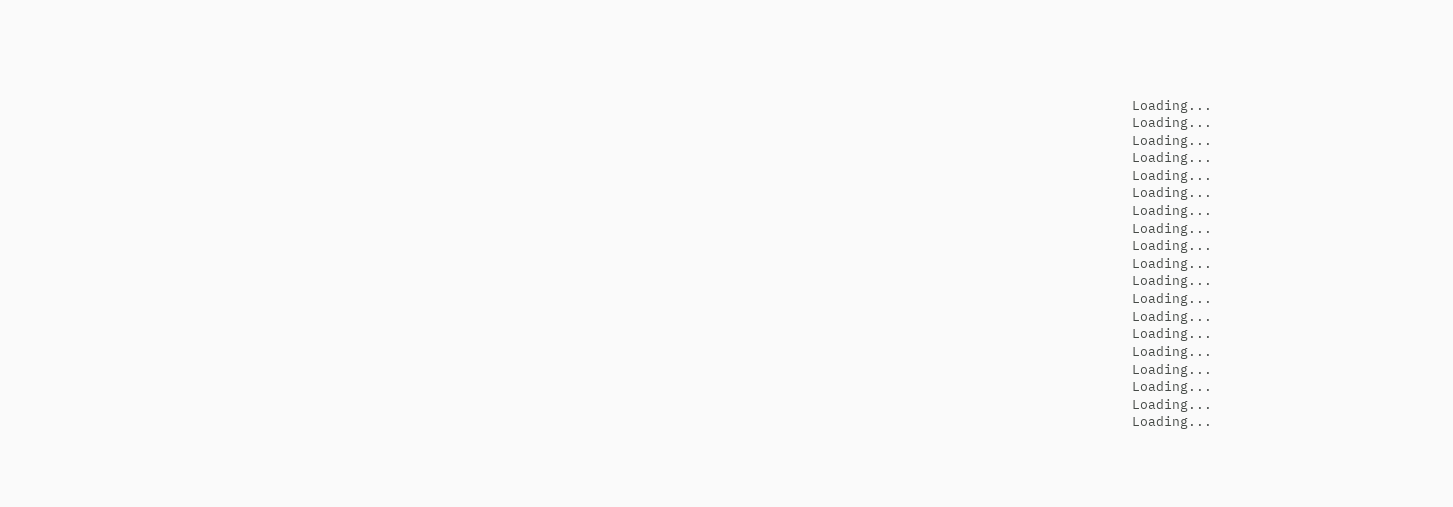Loading...
Loading...
Loading...
Loading...
Loading...
Loading...
Loading...
Loading...
Loading...
Loading...
Loading...
Loading...
Loading...
Loading...
Loading...
Loading...
Loading...
Loading...
Loading...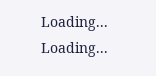Loading...
Loading...